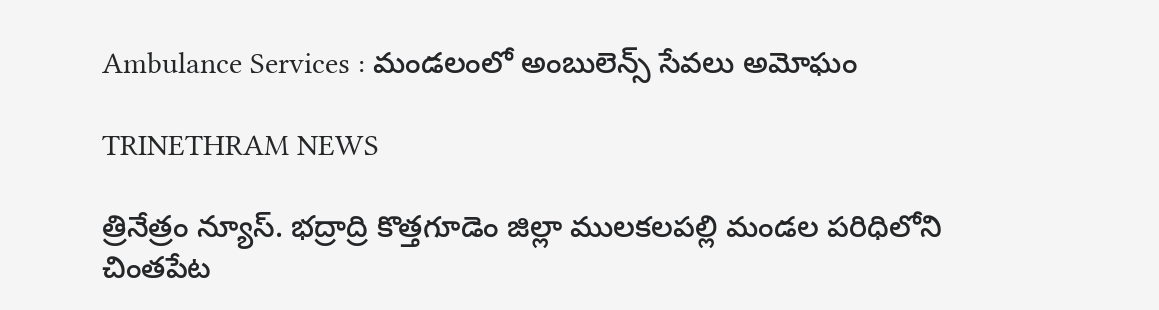Ambulance Services : మండలంలో అంబులెన్స్ సేవలు అమోఘం

TRINETHRAM NEWS

త్రినేత్రం న్యూస్. భద్రాద్రి కొత్తగూడెం జిల్లా ములకలపల్లి మండల పరిధిలోని చింతపేట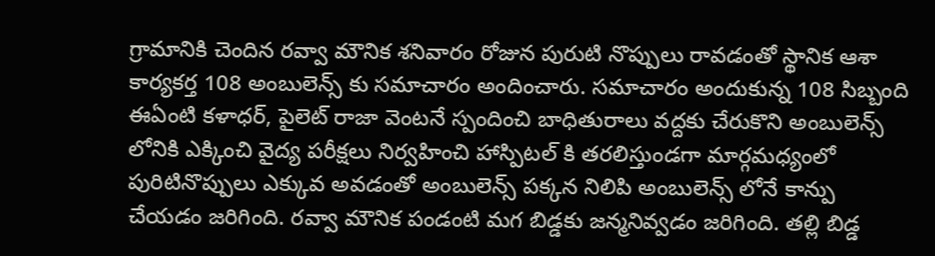గ్రామానికి చెందిన రవ్వా మౌనిక శనివారం రోజున పురుటి నొప్పులు రావడంతో స్థానిక ఆశా కార్యకర్త 108 అంబులెన్స్ కు సమాచారం అందించారు. సమాచారం అందుకున్న 108 సిబ్బంది ఈఏంటి కళాధర్, పైలెట్ రాజా వెంటనే స్పందించి బాధితురాలు వద్దకు చేరుకొని అంబులెన్స్ లోనికి ఎక్కించి వైద్య పరీక్షలు నిర్వహించి హాస్పిటల్ కి తరలిస్తుండగా మార్గమధ్యంలో పురిటినొప్పులు ఎక్కువ అవడంతో అంబులెన్స్ పక్కన నిలిపి అంబులెన్స్ లోనే కాన్పు చేయడం జరిగింది. రవ్వా మౌనిక పండంటి మగ బిడ్డకు జన్మనివ్వడం జరిగింది. తల్లి బిడ్డ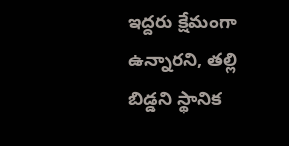ఇద్దరు క్షేమంగా ఉన్నారని, తల్లి బిడ్డని స్థానిక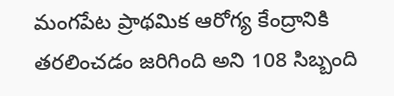మంగపేట ప్రాథమిక ఆరోగ్య కేంద్రానికి తరలించడం జరిగింది అని 108 సిబ్బంది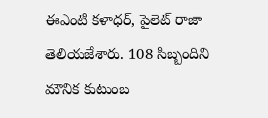ఈఎంటి కళాధర్, పైలెట్ రాజా తెలియజేశారు. 108 సిబ్బందిని మౌనిక కుటుంబ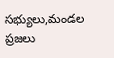సభ్యులు,మండల ప్రజలు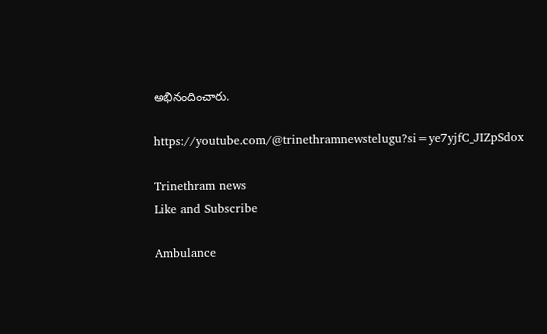అభినందించారు.

https://youtube.com/@trinethramnewstelugu?si=ye7yjfC_JIZpSdox

Trinethram news
Like and Subscribe

Ambulance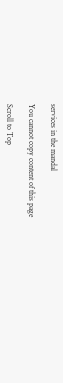services in the mandal

You cannot copy content of this page

Scroll to Top